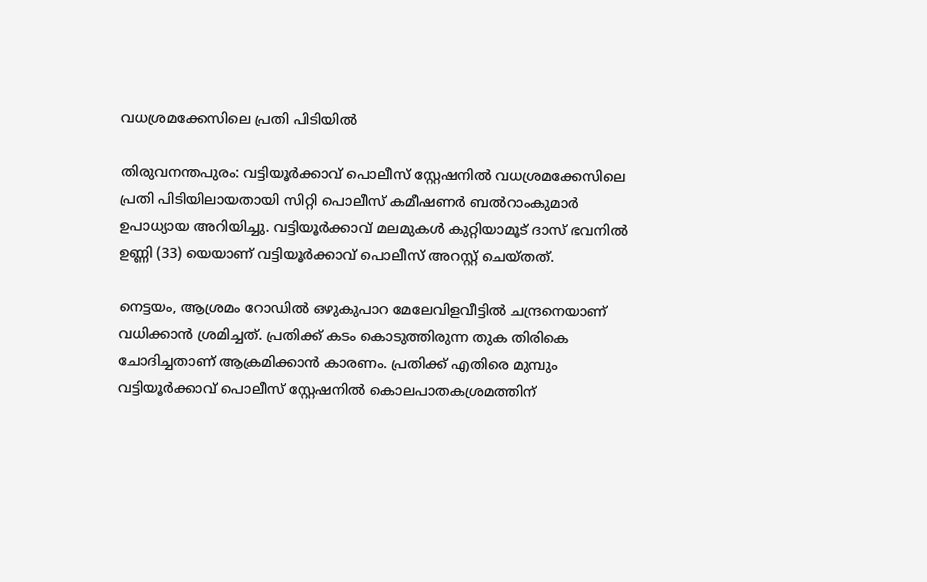വധശ്രമക്കേസിലെ പ്രതി പിടിയിൽ

തിരുവനന്തപുരം: വട്ടിയൂർക്കാവ് പൊലീസ് സ്റ്റേഷനിൽ വധശ്രമക്കേസിലെ പ്രതി പിടിയിലായതായി സിറ്റി പൊലീസ് കമീഷണർ ബല്‍റാംകുമാർ ഉപാധ്യായ അറിയിച്ചു. വട്ടിയൂർക്കാവ് മലമുകൾ കുറ്റിയാമൂട് ദാസ് ഭവനിൽ ഉണ്ണി (33) യെയാണ് വട്ടിയൂർക്കാവ് പൊലീസ് അറസ്റ്റ് ചെയ്തത്.

നെട്ടയം, ആശ്രമം റോഡിൽ ഒഴുകുപാറ മേലേവിളവീട്ടിൽ ചന്ദ്രനെയാണ് വധിക്കാൻ ശ്രമിച്ചത്‌. പ്രതിക്ക് കടം കൊടുത്തിരുന്ന തുക തിരികെ ചോദിച്ചതാണ് ആക്രമിക്കാൻ കാരണം. പ്രതിക്ക് എതിരെ മുമ്പും വട്ടിയൂർക്കാവ് പൊലീസ് സ്റ്റേഷനിൽ കൊലപാതകശ്രമത്തിന്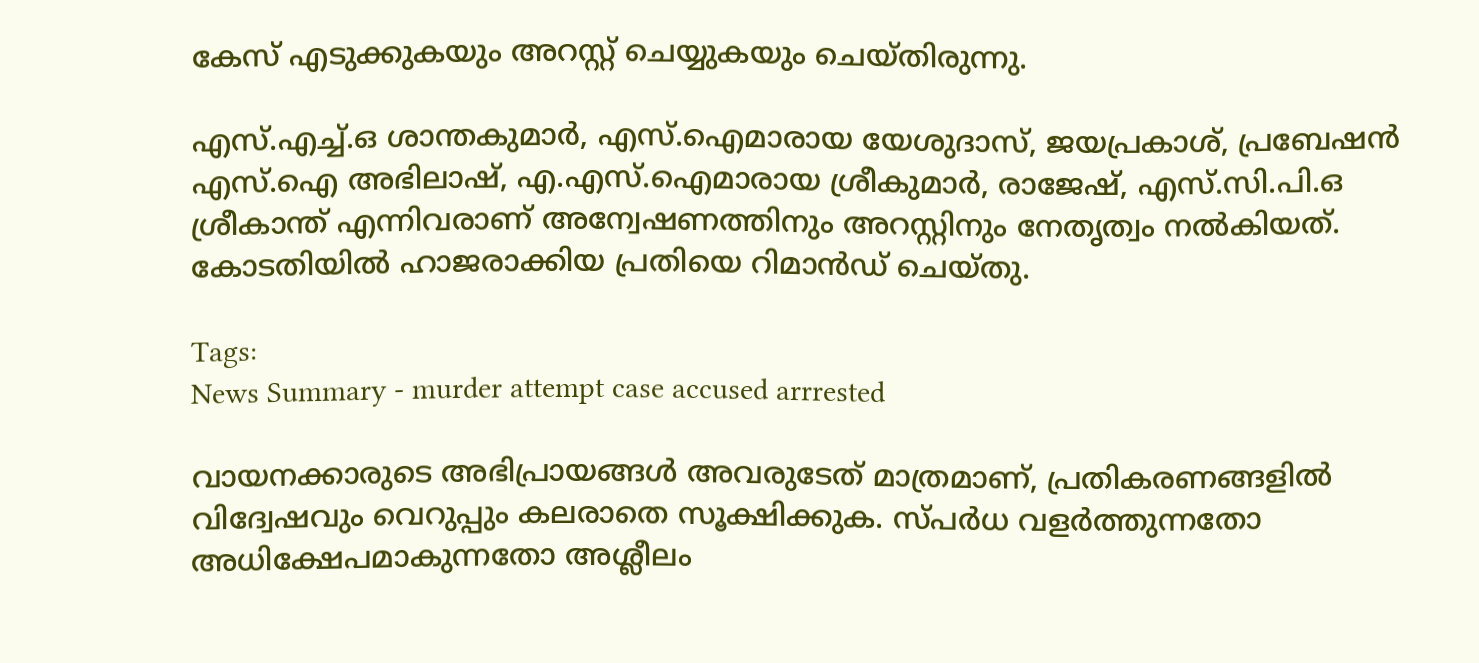കേസ് എടുക്കുകയും അറസ്റ്റ് ചെയ്യുകയും ചെയ്തിരുന്നു.

എസ്.എച്ച്.ഒ ശാന്തകുമാർ, എസ്.ഐമാരായ യേശുദാസ്, ജയപ്രകാശ്, പ്രബേഷന്‍ എസ്.ഐ അഭിലാഷ്, എ.എസ്.ഐമാരായ ശ്രീകുമാർ, രാജേഷ്, എസ്.സി.പി.ഒ ശ്രീകാന്ത് എന്നിവരാണ് അന്വേഷണത്തിനും അറസ്റ്റിനും നേതൃത്വം നൽകിയത്. കോടതിയിൽ ഹാജരാക്കിയ പ്രതിയെ റിമാൻഡ് ചെയ്തു.

Tags:
News Summary - murder attempt case accused arrrested

വായനക്കാരുടെ അഭിപ്രായങ്ങള്‍ അവരുടേത് മാത്രമാണ്, പ്രതികരണങ്ങളിൽ വിദ്വേഷവും വെറുപ്പും കലരാതെ സൂക്ഷിക്കുക. സ്പർധ വളർത്തുന്നതോ അധിക്ഷേപമാകുന്നതോ അശ്ലീലം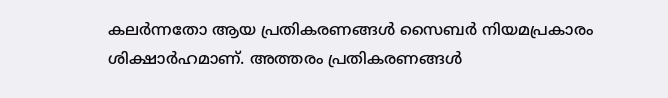കലർന്നതോ ആയ പ്രതികരണങ്ങൾ സൈബർ നിയമപ്രകാരം ശിക്ഷാർഹമാണ്. അത്തരം പ്രതികരണങ്ങൾ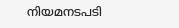നിയമനടപടി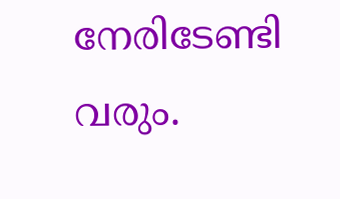നേരിടേണ്ടി വരും.